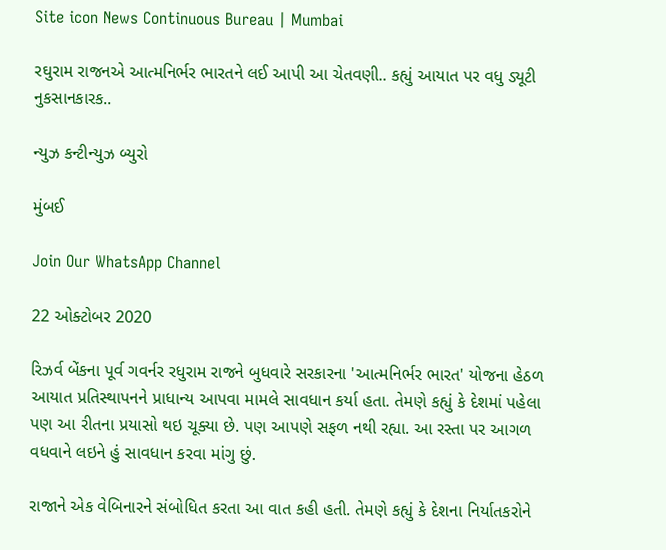Site icon News Continuous Bureau | Mumbai

રઘુરામ રાજનએ આત્મનિર્ભર ભારતને લઈ આપી આ ચેતવણી.. કહ્યું આયાત પર વધુ ડ્યૂટી નુકસાનકારક..

ન્યુઝ કન્ટીન્યુઝ બ્યુરો

મુંબઈ

Join Our WhatsApp Channel

22 ઓક્ટોબર 2020

રિઝર્વ બેંકના પૂર્વ ગવર્નર રધુરામ રાજને બુધવારે સરકારના 'આત્મનિર્ભર ભારત' યોજના હેઠળ આયાત પ્રતિસ્થાપનને પ્રાધાન્ય આપવા મામલે સાવધાન કર્યા હતા. તેમણે કહ્યું કે દેશમાં પહેલા પણ આ રીતના પ્રયાસો થઇ ચૂક્યા છે. પણ આપણે સફળ નથી રહ્યા. આ રસ્તા પર આગળ વધવાને લઇને હું સાવધાન કરવા માંગુ છું.

રાજાને એક વેબિનારને સંબોધિત કરતા આ વાત કહી હતી. તેમણે કહ્યું કે દેશના નિર્યાતકરોને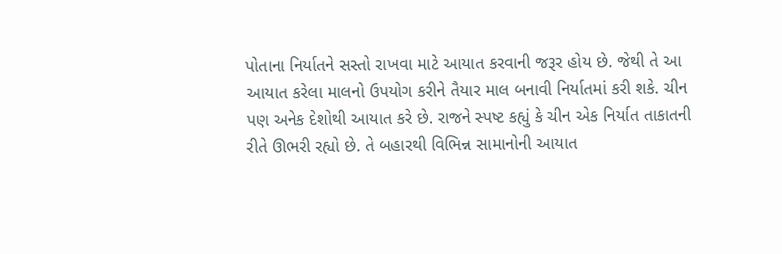પોતાના નિર્યાતને સસ્તો રાખવા માટે આયાત કરવાની જરૂર હોય છે. જેથી તે આ આયાત કરેલા માલનો ઉપયોગ કરીને તૈયાર માલ બનાવી નિર્યાતમાં કરી શકે. ચીન પણ અનેક દેશોથી આયાત કરે છે. રાજને સ્પષ્ટ કહ્યું કે ચીન એક નિર્યાત તાકાતની રીતે ઊભરી રહ્યો છે. તે બહારથી વિભિન્ન સામાનોની આયાત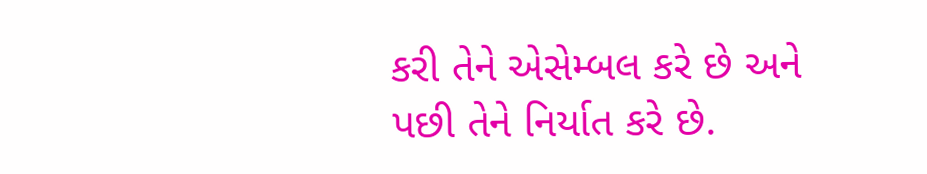કરી તેને એસેમ્બલ કરે છે અને પછી તેને નિર્યાત કરે છે.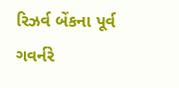રિઝર્વ બેંકના પૂર્વ ગવર્નરે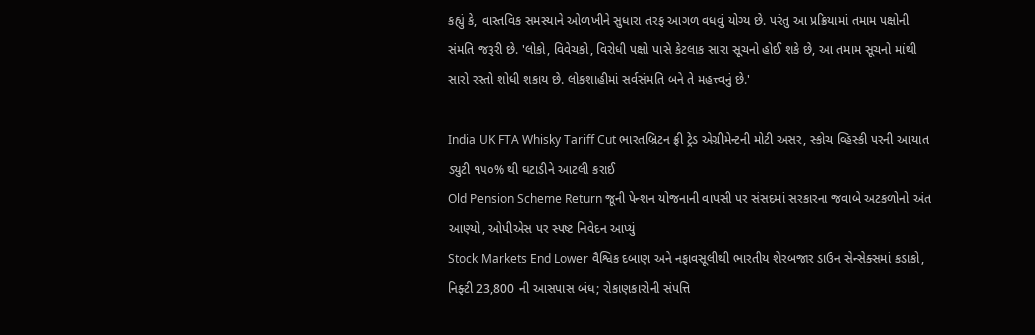કહ્યું કે, વાસ્તવિક સમસ્યાને ઓળખીને સુધારા તરફ આગળ વધવું યોગ્ય છે. પરંતુ આ પ્રક્રિયામાં તમામ પક્ષોની સંમતિ જરૂરી છે. 'લોકો, વિવેચકો, વિરોધી પક્ષો પાસે કેટલાક સારા સૂચનો હોઈ શકે છે, આ તમામ સૂચનો માંથી સારો રસ્તો શોધી શકાય છે. લોકશાહીમાં સર્વસંમતિ બને તે મહત્ત્વનું છે.'

India UK FTA Whisky Tariff Cut ભારતબ્રિટન ફ્રી ટ્રેડ એગ્રીમેન્ટની મોટી અસર, સ્કોચ વ્હિસ્કી પરની આયાત ડ્યુટી ૧૫૦% થી ઘટાડીને આટલી કરાઈ
Old Pension Scheme Return જૂની પેન્શન યોજનાની વાપસી પર સંસદમાં સરકારના જવાબે અટકળોનો અંત આણ્યો, ઓપીએસ પર સ્પષ્ટ નિવેદન આપ્યું
Stock Markets End Lower વૈશ્વિક દબાણ અને નફાવસૂલીથી ભારતીય શેરબજાર ડાઉન સેન્સેક્સમાં કડાકો, નિફ્ટી 23,800 ની આસપાસ બંધ; રોકાણકારોની સંપત્તિ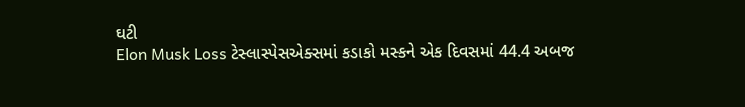ઘટી
Elon Musk Loss ટેસ્લાસ્પેસએક્સમાં કડાકો મસ્કને એક દિવસમાં 44.4 અબજ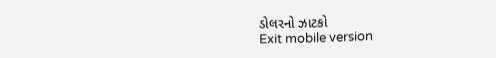ડોલરનો ઝાટકો
Exit mobile version